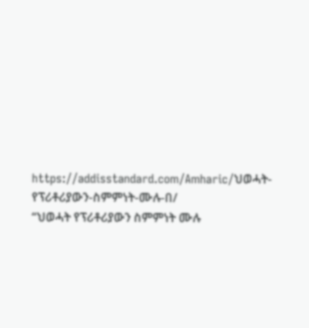https://addisstandard.com/Amharic/ህወሓት-የፕሪቶሪያውን-ስምምነት-ሙሉ-በ/
“ህወሓት የፕሪቶሪያውን ስምምነት ሙሉ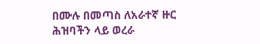በሙሉ በመጣስ ለአራተኛ ዙር ሕዝባችን ላይ ወረራ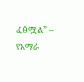ፈፅሟል” – የአማራ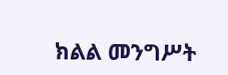ክልል መንግሥት